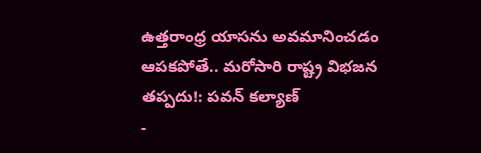ఉత్తరాంధ్ర యాసను అవమానించడం ఆపకపోతే.. మరోసారి రాష్ట్ర విభజన తప్పదు!: పవన్ కల్యాణ్
-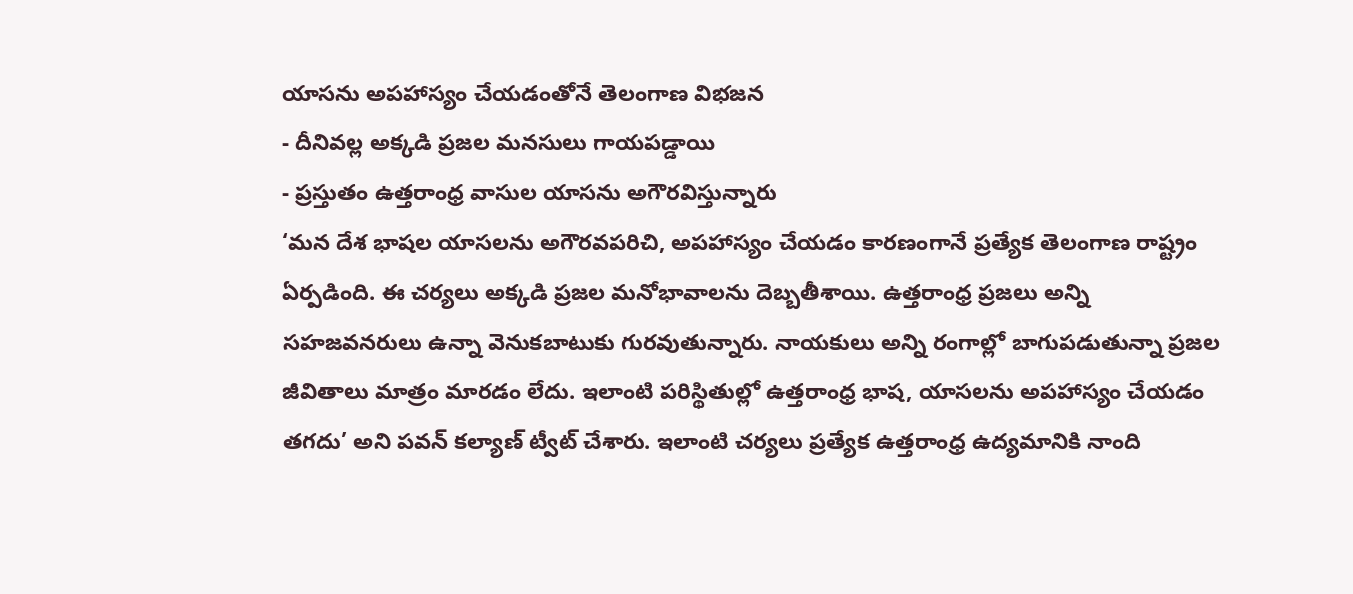యాసను అపహాస్యం చేయడంతోనే తెలంగాణ విభజన
- దీనివల్ల అక్కడి ప్రజల మనసులు గాయపడ్డాయి
- ప్రస్తుతం ఉత్తరాంధ్ర వాసుల యాసను అగౌరవిస్తున్నారు
‘మన దేశ భాషల యాసలను అగౌరవపరిచి, అపహాస్యం చేయడం కారణంగానే ప్రత్యేక తెలంగాణ రాష్ట్రం ఏర్పడింది. ఈ చర్యలు అక్కడి ప్రజల మనోభావాలను దెబ్బతీశాయి. ఉత్తరాంధ్ర ప్రజలు అన్ని సహజవనరులు ఉన్నా వెనుకబాటుకు గురవుతున్నారు. నాయకులు అన్ని రంగాల్లో బాగుపడుతున్నా ప్రజల జీవితాలు మాత్రం మారడం లేదు. ఇలాంటి పరిస్థితుల్లో ఉత్తరాంధ్ర భాష, యాసలను అపహాస్యం చేయడం తగదు’ అని పవన్ కల్యాణ్ ట్వీట్ చేశారు. ఇలాంటి చర్యలు ప్రత్యేక ఉత్తరాంధ్ర ఉద్యమానికి నాంది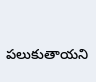పలుకుతాయని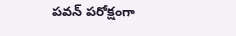పవన్ పరోక్షంగా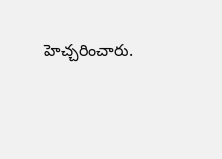హెచ్చరించారు.